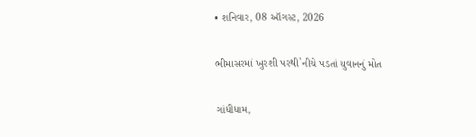• શનિવાર, 08 ઑગસ્ટ, 2026

ભીમાસરમાં ખુરશી પરથી`નીચે પડતાં યુવાનનું મોત

ગાંધીધામ,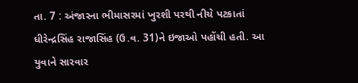તા. 7 : અંજારના ભીમાસરમાં ખુરશી પરથી નીચે પટકાતાં ધીરેન્દ્રસિંહ રાજાસિંહ (ઉ.વ. 31)ને ઇજાઓ પહોંચી હતી. આ યુવાને સારવાર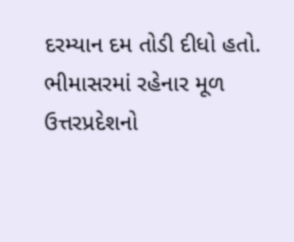દરમ્યાન દમ તોડી દીધો હતો. ભીમાસરમાં રહેનાર મૂળ ઉત્તરપ્રદેશનો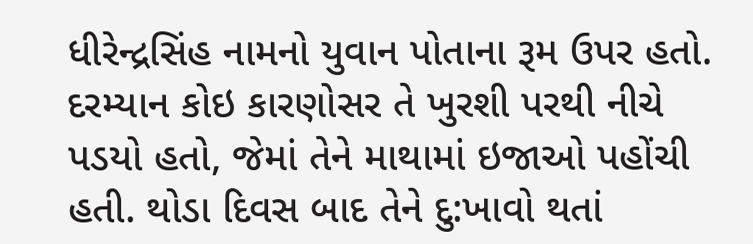ધીરેન્દ્રસિંહ નામનો યુવાન પોતાના રૂમ ઉપર હતો. દરમ્યાન કોઇ કારણોસર તે ખુરશી પરથી નીચે પડયો હતો, જેમાં તેને માથામાં ઇજાઓ પહોંચી હતી. થોડા દિવસ બાદ તેને દુ:ખાવો થતાં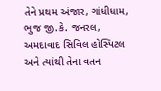તેને પ્રથમ અંજાર, ગાંધીધામ, ભુજ જી.કે. જનરલ, અમદાવાદ સિવિલ હોસ્પિટલ અને ત્યાંથી તેના વતન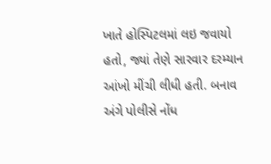ખાતે હોસ્પિટલમાં લઇ જવાયો હતો, જ્યાં તેણે સારવાર દરમ્યાન આંખો મીંચી લીધી હતી. બનાવ અંગે પોલીસે નોંધ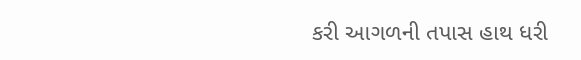કરી આગળની તપાસ હાથ ધરી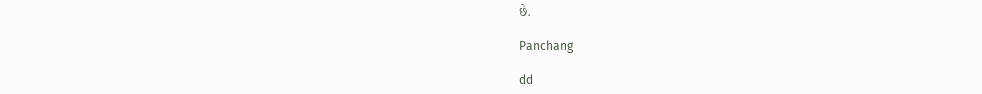છે.

Panchang

dd